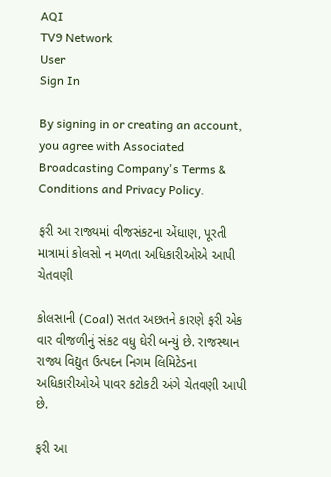AQI
TV9 Network
User
Sign In

By signing in or creating an account, you agree with Associated Broadcasting Company's Terms & Conditions and Privacy Policy.

ફરી આ રાજ્યમાં વીજસંકટના એંધાણ, પૂરતી માત્રામાં કોલસો ન મળતા અધિકારીઓએ આપી ચેતવણી

કોલસાની (Coal) સતત અછતને કારણે ફરી એક વાર વીજળીનું સંકટ વધુ ઘેરી બન્યું છે. રાજસ્થાન રાજ્ય વિદ્યુત ઉત્પદન નિગમ લિમિટેડના અધિકારીઓએ પાવર કટોકટી અંગે ચેતવણી આપી છે.

ફરી આ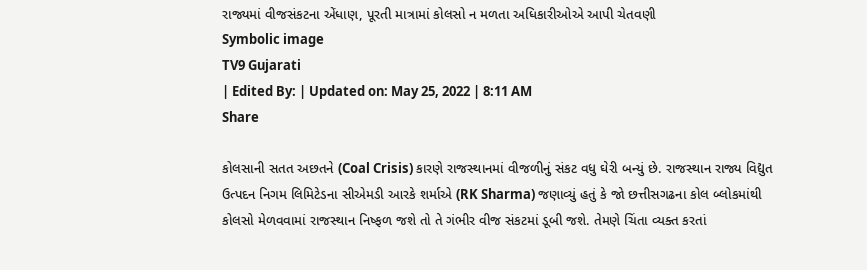રાજ્યમાં વીજસંકટના એંધાણ, પૂરતી માત્રામાં કોલસો ન મળતા અધિકારીઓએ આપી ચેતવણી
Symbolic image
TV9 Gujarati
| Edited By: | Updated on: May 25, 2022 | 8:11 AM
Share

કોલસાની સતત અછતને (Coal Crisis) કારણે રાજસ્થાનમાં વીજળીનું સંકટ વધુ ઘેરી બન્યું છે. રાજસ્થાન રાજ્ય વિદ્યુત ઉત્પદન નિગમ લિમિટેડના સીએમડી આરકે શર્માએ (RK Sharma) જણાવ્યું હતું કે જો છત્તીસગઢના કોલ બ્લોકમાંથી કોલસો મેળવવામાં રાજસ્થાન નિષ્ફળ જશે તો તે ગંભીર વીજ સંકટમાં ડૂબી જશે. તેમણે ચિંતા વ્યક્ત કરતાં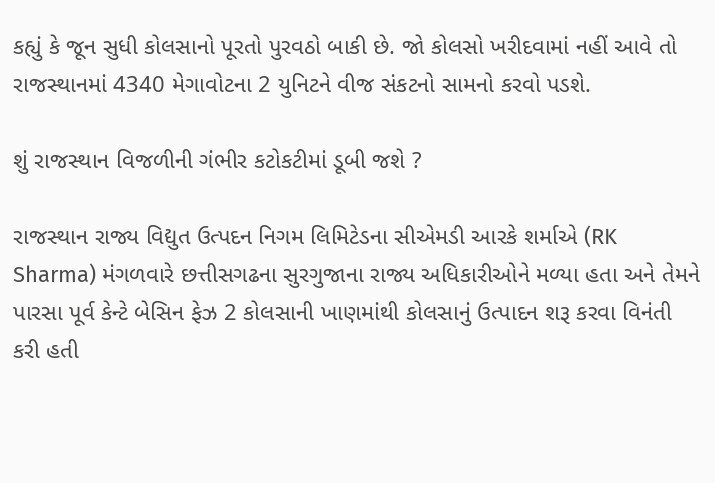કહ્યું કે જૂન સુધી કોલસાનો પૂરતો પુરવઠો બાકી છે. જો કોલસો ખરીદવામાં નહીં આવે તો રાજસ્થાનમાં 4340 મેગાવોટના 2 યુનિટને વીજ સંકટનો સામનો કરવો પડશે.

શું રાજસ્થાન વિજળીની ગંભીર કટોકટીમાં ડૂબી જશે ?

રાજસ્થાન રાજ્ય વિદ્યુત ઉત્પદન નિગમ લિમિટેડના સીએમડી આરકે શર્માએ (RK Sharma) મંગળવારે છત્તીસગઢના સુરગુજાના રાજ્ય અધિકારીઓને મળ્યા હતા અને તેમને પારસા પૂર્વ કેન્ટે બેસિન ફેઝ 2 કોલસાની ખાણમાંથી કોલસાનું ઉત્પાદન શરૂ કરવા વિનંતી કરી હતી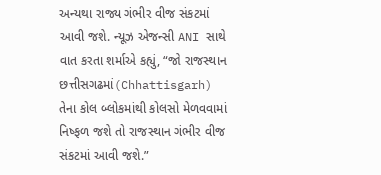અન્યથા રાજ્ય ગંભીર વીજ સંકટમાં આવી જશે. ન્યૂઝ એજન્સી ANI સાથે વાત કરતા શર્માએ કહ્યું, “જો રાજસ્થાન છત્તીસગઢમાં(Chhattisgarh) તેના કોલ બ્લોકમાંથી કોલસો મેળવવામાં નિષ્ફળ જશે તો રાજસ્થાન ગંભીર વીજ સંકટમાં આવી જશે.”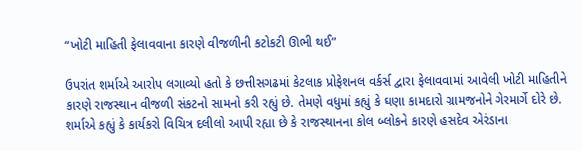“ખોટી માહિતી ફેલાવવાના કારણે વીજળીની કટોકટી ઊભી થઈ”

ઉપરાંત શર્માએ આરોપ લગાવ્યો હતો કે છત્તીસગઢમાં કેટલાક પ્રોફેશનલ વર્કર્સ દ્વારા ફેલાવવામાં આવેલી ખોટી માહિતીને કારણે રાજસ્થાન વીજળી સંકટનો સામનો કરી રહ્યું છે. તેમણે વધુમાં કહ્યું કે ઘણા કામદારો ગ્રામજનોને ગેરમાર્ગે દોરે છે. શર્માએ કહ્યું કે કાર્યકરો વિચિત્ર દલીલો આપી રહ્યા છે કે રાજસ્થાનના કોલ બ્લોકને કારણે હસદેવ એરંડાના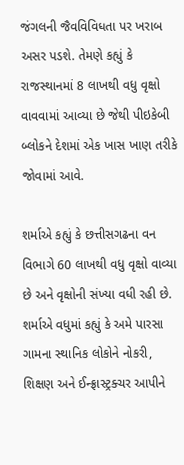જંગલની જૈવવિવિધતા પર ખરાબ અસર પડશે. તેમણે કહ્યું કે રાજસ્થાનમાં 8 લાખથી વધુ વૃક્ષો વાવવામાં આવ્યા છે જેથી પીઇકેબી બ્લોકને દેશમાં એક ખાસ ખાણ તરીકે જોવામાં આવે.

શર્માએ કહ્યું કે છત્તીસગઢના વન વિભાગે 60 લાખથી વધુ વૃક્ષો વાવ્યા છે અને વૃક્ષોની સંખ્યા વધી રહી છે. શર્માએ વધુમાં કહ્યું કે અમે પારસા ગામના સ્થાનિક લોકોને નોકરી, શિક્ષણ અને ઈન્ફ્રાસ્ટ્રક્ચર આપીને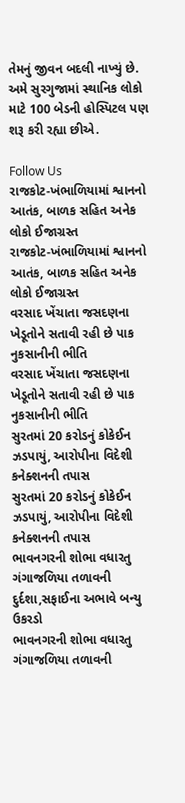તેમનું જીવન બદલી નાખ્યું છે. અમે સુરગુજામાં સ્થાનિક લોકો માટે 100 બેડની હોસ્પિટલ પણ શરૂ કરી રહ્યા છીએ.

Follow Us
રાજકોટ-ખંભાળિયામાં શ્વાનનો આતંક, બાળક સહિત અનેક લોકો ઈજાગ્રસ્ત
રાજકોટ-ખંભાળિયામાં શ્વાનનો આતંક, બાળક સહિત અનેક લોકો ઈજાગ્રસ્ત
વરસાદ ખેંચાતા જસદણના ખેડૂતોને સતાવી રહી છે પાક નુકસાનીની ભીતિ
વરસાદ ખેંચાતા જસદણના ખેડૂતોને સતાવી રહી છે પાક નુકસાનીની ભીતિ
સુરતમાં 20 કરોડનું કોકેઈન ઝડપાયું, આરોપીના વિદેશી કનેક્શનની તપાસ
સુરતમાં 20 કરોડનું કોકેઈન ઝડપાયું, આરોપીના વિદેશી કનેક્શનની તપાસ
ભાવનગરની શોભા વધારતુ ગંગાજળિયા તળાવની દુર્દશા,સફાઈના અભાવે બન્યુ ઉકરડો
ભાવનગરની શોભા વધારતુ ગંગાજળિયા તળાવની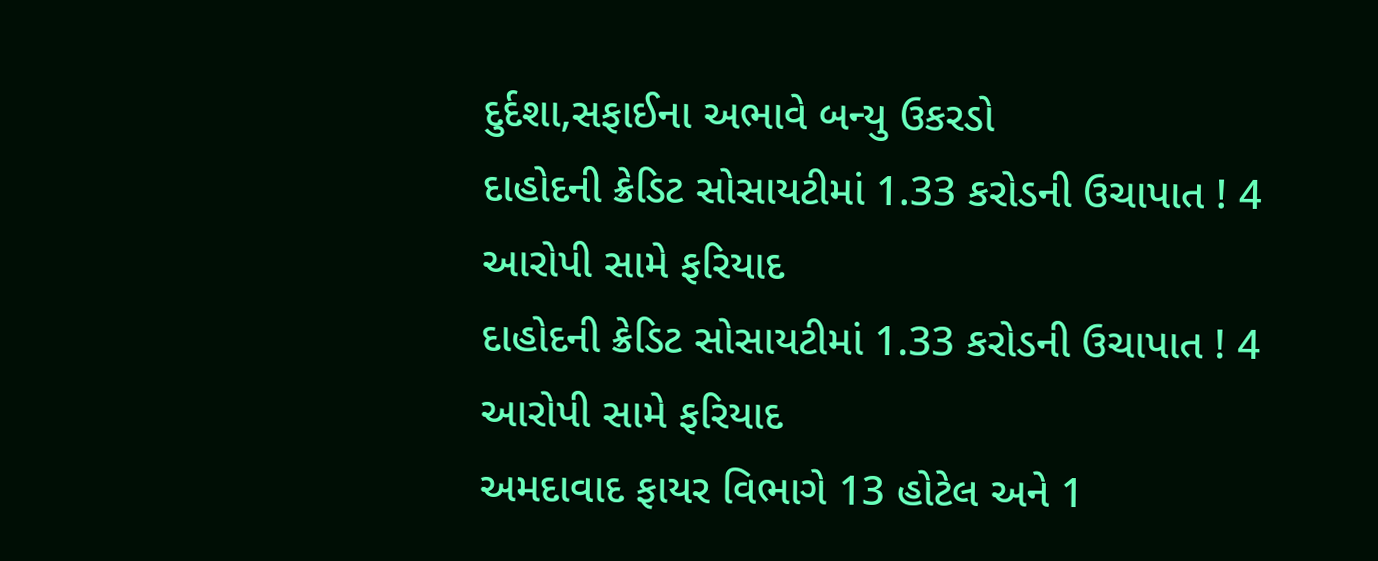દુર્દશા,સફાઈના અભાવે બન્યુ ઉકરડો
દાહોદની ક્રેડિટ સોસાયટીમાં 1.33 કરોડની ઉચાપાત ! 4 આરોપી સામે ફરિયાદ
દાહોદની ક્રેડિટ સોસાયટીમાં 1.33 કરોડની ઉચાપાત ! 4 આરોપી સામે ફરિયાદ
અમદાવાદ ફાયર વિભાગે 13 હોટેલ અને 1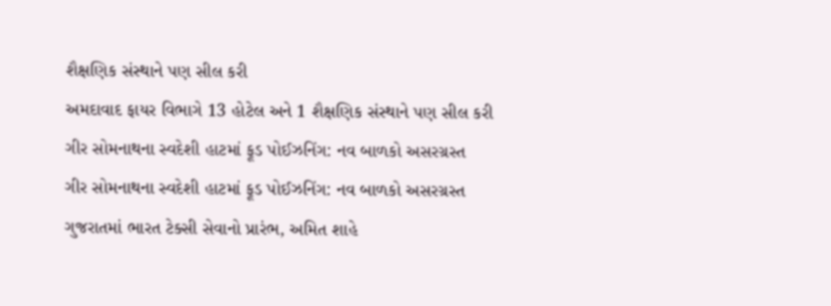શૈક્ષણિક સંસ્થાને પણ સીલ કરી
અમદાવાદ ફાયર વિભાગે 13 હોટેલ અને 1 શૈક્ષણિક સંસ્થાને પણ સીલ કરી
ગીર સોમનાથના સ્વદેશી હાટમાં ફૂડ પોઈઝનિંગ: નવ બાળકો અસરગ્રસ્ત
ગીર સોમનાથના સ્વદેશી હાટમાં ફૂડ પોઈઝનિંગ: નવ બાળકો અસરગ્રસ્ત
ગુજરાતમાં ભારત ટેક્સી સેવાનો પ્રારંભ, અમિત શાહે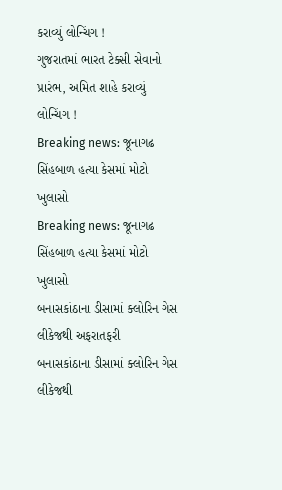કરાવ્યું લોન્ચિંગ !
ગુજરાતમાં ભારત ટેક્સી સેવાનો પ્રારંભ, અમિત શાહે કરાવ્યું લોન્ચિંગ !
Breaking news: જૂનાગઢ સિંહબાળ હત્યા કેસમાં મોટો ખુલાસો
Breaking news: જૂનાગઢ સિંહબાળ હત્યા કેસમાં મોટો ખુલાસો
બનાસકાંઠાના ડીસામાં ક્લોરિન ગેસ લીકેજથી અફરાતફરી
બનાસકાંઠાના ડીસામાં ક્લોરિન ગેસ લીકેજથી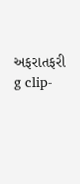અફરાતફરી
g clip-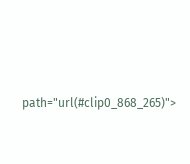path="url(#clip0_868_265)">